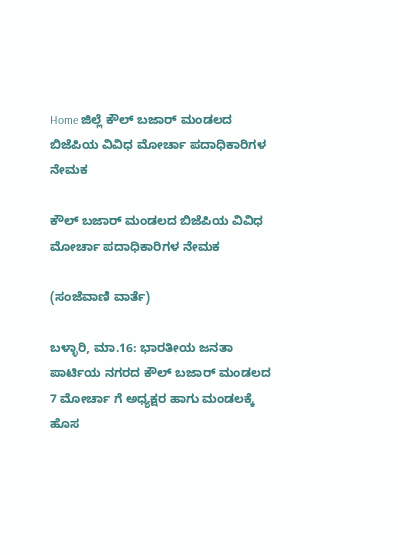Home ಜಿಲ್ಲೆ ಕೌಲ್ ಬಜಾರ್ ಮಂಡಲದ ಬಿಜೆಪಿಯ ವಿವಿಧ ಮೋರ್ಚಾ ಪದಾಧಿಕಾರಿಗಳ ನೇಮಕ

ಕೌಲ್ ಬಜಾರ್ ಮಂಡಲದ ಬಿಜೆಪಿಯ ವಿವಿಧ ಮೋರ್ಚಾ ಪದಾಧಿಕಾರಿಗಳ ನೇಮಕ

(ಸಂಜೆವಾಣಿ ವಾರ್ತೆ)

ಬಳ್ಳಾರಿ, ಮಾ.16: ಭಾರತೀಯ ಜನತಾ ಪಾರ್ಟಿಯ ನಗರದ ಕೌಲ್ ಬಜಾರ್ ಮಂಡಲದ 7 ಮೋರ್ಚಾ ಗೆ ಅಧ್ಯಕ್ಷರ ಹಾಗು ಮಂಡಲಕ್ಕೆ ಹೊಸ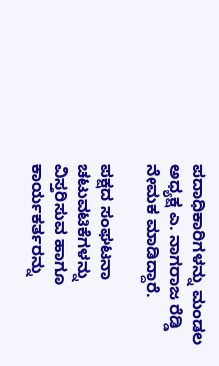ಪದಾಧಿಕಾರಿಗಳನ್ನು ಮಂಡಲ ಅಧ್ಯಕ್ಷ ಎ. ನಾಗರಾಜ ರೆಡ್ಡಿ ನೇಮಕ ಮಾಡಿದ್ದಾರೆ.

ಪಕ್ಷದ ಸಂಘಟನಾ ಚಟುವಟಿಕೆಗಳನ್ನು ವಿಸ್ತರಿಸುವ ಹಾಗೂ ಕಾರ್ಯಕರ್ತರನ್ನು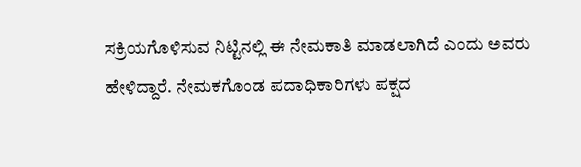ಸಕ್ರಿಯಗೊಳಿಸುವ ನಿಟ್ಟಿನಲ್ಲಿ ಈ ನೇಮಕಾತಿ ಮಾಡಲಾಗಿದೆ ಎಂದು ಅವರು ಹೇಳಿದ್ದಾರೆ. ನೇಮಕಗೊಂಡ ಪದಾಧಿಕಾರಿಗಳು ಪಕ್ಷದ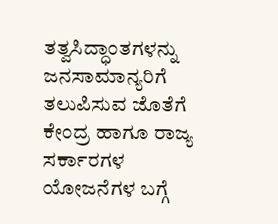ತತ್ವಸಿದ್ಧಾಂತಗಳನ್ನು ಜನಸಾಮಾನ್ಯರಿಗೆ ತಲುಪಿಸುವ ಜೊತೆಗೆ ಕೇಂದ್ರ ಹಾಗೂ ರಾಜ್ಯ ಸರ್ಕಾರಗಳ ಯೋಜನೆಗಳ ಬಗ್ಗೆ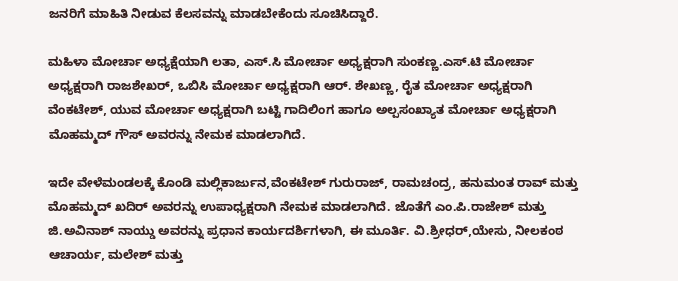ಜನರಿಗೆ ಮಾಹಿತಿ ನೀಡುವ ಕೆಲಸವನ್ನು ಮಾಡಬೇಕೆಂದು ಸೂಚಿಸಿದ್ದಾರೆ.

ಮಹಿಳಾ ಮೋರ್ಚಾ ಅಧ್ಯಕ್ಷೆಯಾಗಿ ಲತಾ, ಎಸ್.ಸಿ ಮೋರ್ಚಾ ಅಧ್ಯಕ್ಷರಾಗಿ ಸುಂಕಣ್ಣ.ಎಸ್.ಟಿ ಮೋರ್ಚಾ ಅಧ್ಯಕ್ಷರಾಗಿ ರಾಜಶೇಖರ್, ಒಬಿಸಿ ಮೋರ್ಚಾ ಅಧ್ಯಕ್ಷರಾಗಿ ಆರ್. ಶೇಖಣ್ಣ, ರೈತ ಮೋರ್ಚಾ ಅಧ್ಯಕ್ಷರಾಗಿ ವೆಂಕಟೇಶ್, ಯುವ ಮೋರ್ಚಾ ಅಧ್ಯಕ್ಷರಾಗಿ ಬಟ್ಟಿ ಗಾದಿಲಿಂಗ ಹಾಗೂ ಅಲ್ಪಸಂಖ್ಯಾತ ಮೋರ್ಚಾ ಅಧ್ಯಕ್ಷರಾಗಿ ಮೊಹಮ್ಮದ್ ಗೌಸ್ ಅವರನ್ನು ನೇಮಕ ಮಾಡಲಾಗಿದೆ.

ಇದೇ ವೇಳೆಮಂಡಲಕ್ಕೆ ಕೊಂಡಿ ಮಲ್ಲಿಕಾರ್ಜುನ,ವೆಂಕಟೇಶ್ ಗುರುರಾಜ್, ರಾಮಚಂದ್ರ, ಹನುಮಂತ ರಾವ್ ಮತ್ತು ಮೊಹಮ್ಮದ್ ಖದಿರ್ ಅವರನ್ನು ಉಪಾಧ್ಯಕ್ಷರಾಗಿ ನೇಮಕ ಮಾಡಲಾಗಿದೆ. ಜೊತೆಗೆ ಎಂ.ಪಿ.ರಾಜೇಶ್ ಮತ್ತು ಜಿ.ಅವಿನಾಶ್ ನಾಯ್ಡು ಅವರನ್ನು ಪ್ರಧಾನ ಕಾರ್ಯದರ್ಶಿಗಳಾಗಿ, ಈ ಮೂರ್ತಿ. ವಿ.ಶ್ರೀಧರ್,ಯೇಸು, ನೀಲಕಂಠ ಆಚಾರ್ಯ, ಮಲೇಶ್ ಮತ್ತು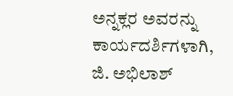ಅನ್ನಕ್ಲರ ಅವರನ್ನು ಕಾರ್ಯದರ್ಶಿಗಳಾಗಿ, ಜಿ. ಅಭಿಲಾಶ್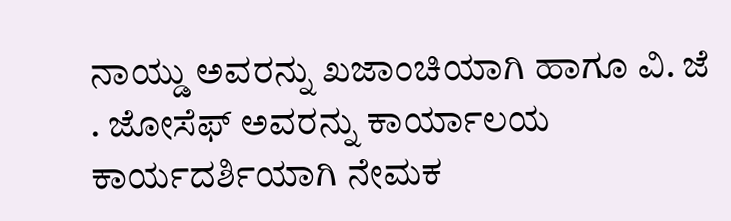ನಾಯ್ಡು ಅವರನ್ನು ಖಜಾಂಚಿಯಾಗಿ ಹಾಗೂ ವಿ. ಜೆ . ಜೋಸೆಫ್ ಅವರನ್ನು ಕಾರ್ಯಾಲಯ ಕಾರ್ಯದರ್ಶಿಯಾಗಿ ನೇಮಕ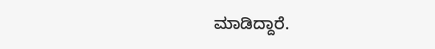ಮಾಡಿದ್ದಾರೆ.